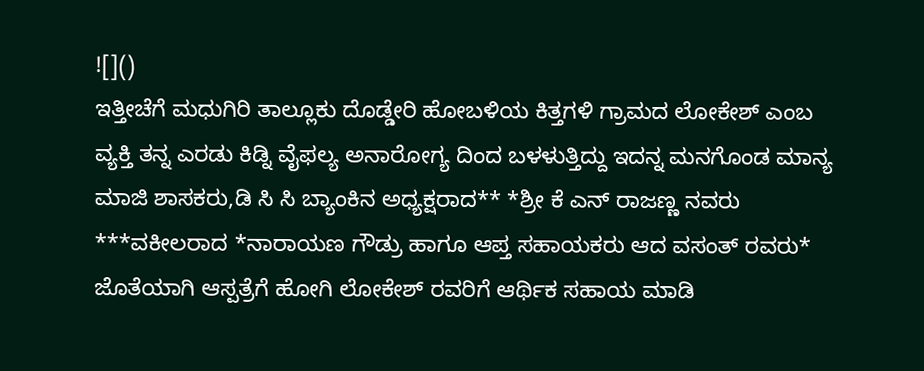![]()
ಇತ್ತೀಚೆಗೆ ಮಧುಗಿರಿ ತಾಲ್ಲೂಕು ದೊಡ್ಡೇರಿ ಹೋಬಳಿಯ ಕಿತ್ತಗಳಿ ಗ್ರಾಮದ ಲೋಕೇಶ್ ಎಂಬ ವ್ಯಕ್ತಿ ತನ್ನ ಎರಡು ಕಿಡ್ನಿ ವೈಫಲ್ಯ ಅನಾರೋಗ್ಯ ದಿಂದ ಬಳಳುತ್ತಿದ್ದು ಇದನ್ನ ಮನಗೊಂಡ ಮಾನ್ಯ ಮಾಜಿ ಶಾಸಕರು,ಡಿ ಸಿ ಸಿ ಬ್ಯಾಂಕಿನ ಅಧ್ಯಕ್ಷರಾದ** *ಶ್ರೀ ಕೆ ಎನ್ ರಾಜಣ್ಣ ನವರು ***ವಕೀಲರಾದ *ನಾರಾಯಣ ಗೌಡ್ರು ಹಾಗೂ ಆಪ್ತ ಸಹಾಯಕರು ಆದ ವಸಂತ್ ರವರು* ಜೊತೆಯಾಗಿ ಆಸ್ಪತ್ರೆಗೆ ಹೋಗಿ ಲೋಕೇಶ್ ರವರಿಗೆ ಆರ್ಥಿಕ ಸಹಾಯ ಮಾಡಿ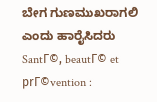ಬೇಗ ಗುಣಮುಖರಾಗಲಿ ಎಂದು ಹಾರೈಸಿದರು
SantГ©, beautГ© et prГ©vention :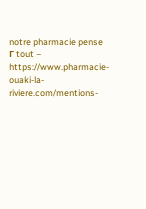notre pharmacie pense Г tout – https://www.pharmacie-ouaki-la-riviere.com/mentions-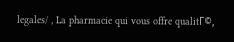legales/ , La pharmacie qui vous offre qualitГ©,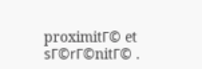proximitГ© et sГ©rГ©nitГ© .